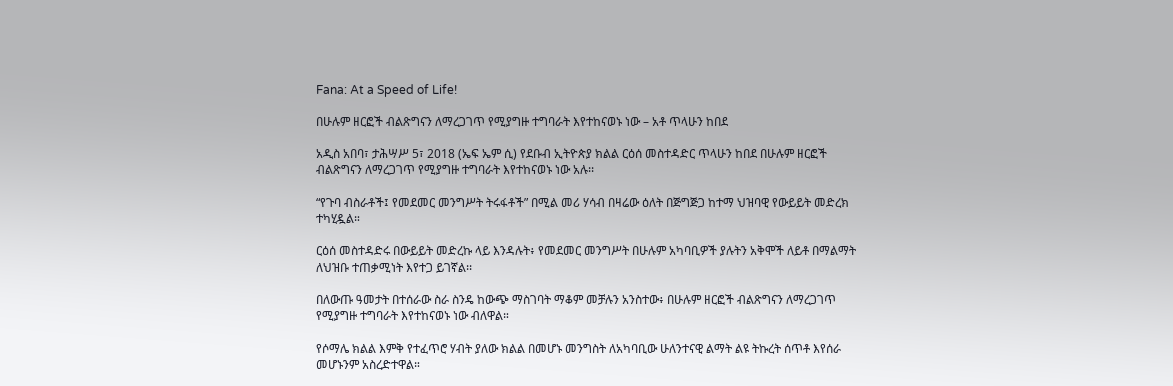Fana: At a Speed of Life!

በሁሉም ዘርፎች ብልጽግናን ለማረጋገጥ የሚያግዙ ተግባራት እየተከናወኑ ነው – አቶ ጥላሁን ከበደ

አዲስ አበባ፣ ታሕሣሥ 5፣ 2018 (ኤፍ ኤም ሲ) የደቡብ ኢትዮጵያ ክልል ርዕሰ መስተዳድር ጥላሁን ከበደ በሁሉም ዘርፎች ብልጽግናን ለማረጋገጥ የሚያግዙ ተግባራት እየተከናወኑ ነው አሉ፡፡

“የጉባ ብስራቶች፤ የመደመር መንግሥት ትሩፋቶች” በሚል መሪ ሃሳብ በዛሬው ዕለት በጅግጅጋ ከተማ ህዝባዊ የውይይት መድረክ ተካሂዷል።

ርዕሰ መስተዳድሩ በውይይት መድረኩ ላይ እንዳሉት፥ የመደመር መንግሥት በሁሉም አካባቢዎች ያሉትን አቅሞች ለይቶ በማልማት ለህዝቡ ተጠቃሚነት እየተጋ ይገኛል፡፡

በለውጡ ዓመታት በተሰራው ስራ ስንዴ ከውጭ ማስገባት ማቆም መቻሉን አንስተው፥ በሁሉም ዘርፎች ብልጽግናን ለማረጋገጥ የሚያግዙ ተግባራት እየተከናወኑ ነው ብለዋል።

የሶማሌ ክልል እምቅ የተፈጥሮ ሃብት ያለው ክልል በመሆኑ መንግስት ለአካባቢው ሁለንተናዊ ልማት ልዩ ትኩረት ሰጥቶ እየሰራ መሆኑንም አስረድተዋል።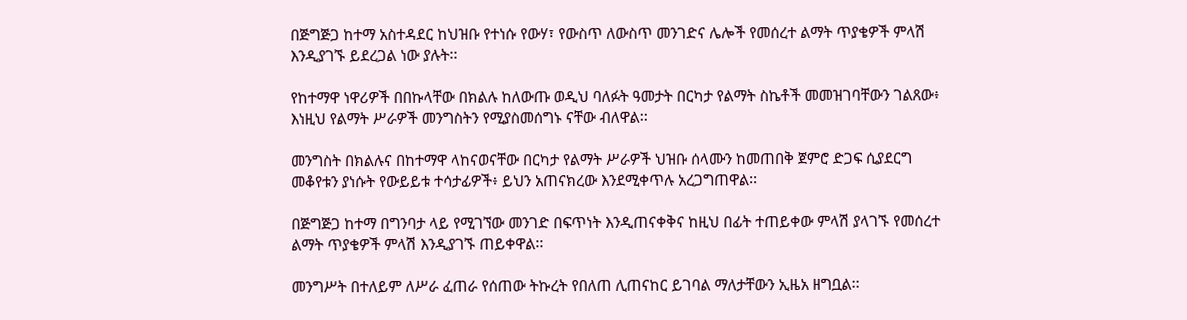በጅግጅጋ ከተማ አስተዳደር ከህዝቡ የተነሱ የውሃ፣ የውስጥ ለውስጥ መንገድና ሌሎች የመሰረተ ልማት ጥያቄዎች ምላሽ እንዲያገኙ ይደረጋል ነው ያሉት፡፡

የከተማዋ ነዋሪዎች በበኩላቸው በክልሉ ከለውጡ ወዲህ ባለፉት ዓመታት በርካታ የልማት ስኬቶች መመዝገባቸውን ገልጸው፥ እነዚህ የልማት ሥራዎች መንግስትን የሚያስመሰግኑ ናቸው ብለዋል፡፡

መንግስት በክልሉና በከተማዋ ላከናወናቸው በርካታ የልማት ሥራዎች ህዝቡ ሰላሙን ከመጠበቅ ጀምሮ ድጋፍ ሲያደርግ መቆየቱን ያነሱት የውይይቱ ተሳታፊዎች፥ ይህን አጠናክረው እንደሚቀጥሉ አረጋግጠዋል፡፡

በጅግጅጋ ከተማ በግንባታ ላይ የሚገኘው መንገድ በፍጥነት እንዲጠናቀቅና ከዚህ በፊት ተጠይቀው ምላሽ ያላገኙ የመሰረተ ልማት ጥያቄዎች ምላሽ እንዲያገኙ ጠይቀዋል፡፡

መንግሥት በተለይም ለሥራ ፈጠራ የሰጠው ትኩረት የበለጠ ሊጠናከር ይገባል ማለታቸውን ኢዜአ ዘግቧል፡፡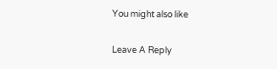You might also like

Leave A Reply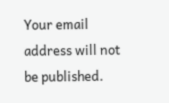Your email address will not be published.